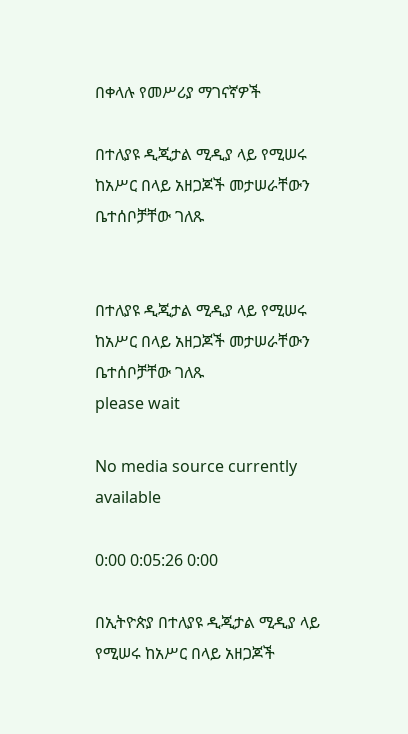በቀላሉ የመሥሪያ ማገናኛዎች

በተለያዩ ዲጂታል ሚዲያ ላይ የሚሠሩ ከአሥር በላይ አዘጋጆች መታሠራቸውን ቤተሰቦቻቸው ገለጹ


በተለያዩ ዲጂታል ሚዲያ ላይ የሚሠሩ ከአሥር በላይ አዘጋጆች መታሠራቸውን ቤተሰቦቻቸው ገለጹ
please wait

No media source currently available

0:00 0:05:26 0:00

በኢትዮጵያ በተለያዩ ዲጂታል ሚዲያ ላይ የሚሠሩ ከአሥር በላይ አዘጋጆች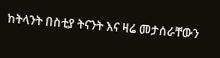ከትላንት በስቲያ ትናንት እና ዛሬ መታሰራቸውን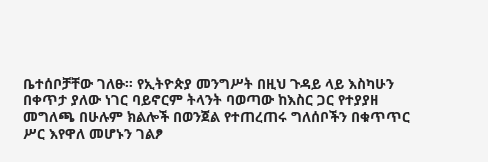ቤተሰቦቻቸው ገለፁ። የኢትዮጵያ መንግሥት በዚህ ጉዳይ ላይ እስካሁን በቀጥታ ያለው ነገር ባይኖርም ትላንት ባወጣው ከእስር ጋር የተያያዘ መግለጫ በሁሉም ክልሎች በወንጀል የተጠረጠሩ ግለሰቦችን በቁጥጥር ሥር እየዋለ መሆኑን ገልፆ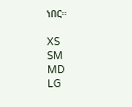ነበር።

XS
SM
MD
LG